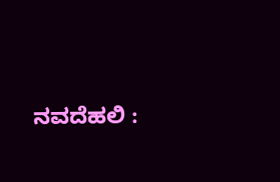ನವದೆಹಲಿ :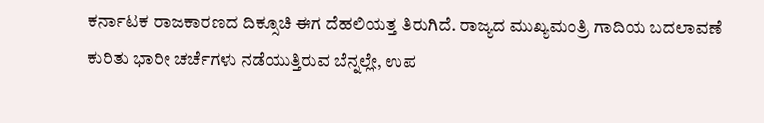ಕರ್ನಾಟಕ ರಾಜಕಾರಣದ ದಿಕ್ಸೂಚಿ ಈಗ ದೆಹಲಿಯತ್ತ ತಿರುಗಿದೆ. ರಾಜ್ಯದ ಮುಖ್ಯಮಂತ್ರಿ ಗಾದಿಯ ಬದಲಾವಣೆ ಕುರಿತು ಭಾರೀ ಚರ್ಚೆಗಳು ನಡೆಯುತ್ತಿರುವ ಬೆನ್ನಲ್ಲೇ, ಉಪ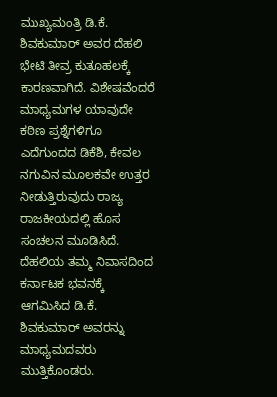ಮುಖ್ಯಮಂತ್ರಿ ಡಿ.ಕೆ. ಶಿವಕುಮಾರ್ ಅವರ ದೆಹಲಿ ಭೇಟಿ ತೀವ್ರ ಕುತೂಹಲಕ್ಕೆ ಕಾರಣವಾಗಿದೆ. ವಿಶೇಷವೆಂದರೆ ಮಾಧ್ಯಮಗಳ ಯಾವುದೇ ಕಠಿಣ ಪ್ರಶ್ನೆಗಳಿಗೂ ಎದೆಗುಂದದ ಡಿಕೆಶಿ, ಕೇವಲ ನಗುವಿನ ಮೂಲಕವೇ ಉತ್ತರ ನೀಡುತ್ತಿರುವುದು ರಾಜ್ಯ ರಾಜಕೀಯದಲ್ಲಿ ಹೊಸ ಸಂಚಲನ ಮೂಡಿಸಿದೆ.
ದೆಹಲಿಯ ತಮ್ಮ ನಿವಾಸದಿಂದ ಕರ್ನಾಟಕ ಭವನಕ್ಕೆ ಆಗಮಿಸಿದ ಡಿ.ಕೆ. ಶಿವಕುಮಾರ್ ಅವರನ್ನು ಮಾಧ್ಯಮದವರು ಮುತ್ತಿಕೊಂಡರು.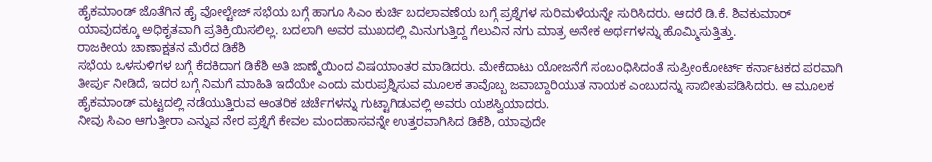ಹೈಕಮಾಂಡ್ ಜೊತೆಗಿನ ಹೈ ವೋಲ್ಟೇಜ್ ಸಭೆಯ ಬಗ್ಗೆ ಹಾಗೂ ಸಿಎಂ ಕುರ್ಚಿ ಬದಲಾವಣೆಯ ಬಗ್ಗೆ ಪ್ರಶ್ನೆಗಳ ಸುರಿಮಳೆಯನ್ನೇ ಸುರಿಸಿದರು. ಆದರೆ ಡಿ.ಕೆ. ಶಿವಕುಮಾರ್ ಯಾವುದಕ್ಕೂ ಅಧಿಕೃತವಾಗಿ ಪ್ರತಿಕ್ರಿಯಿಸಲಿಲ್ಲ. ಬದಲಾಗಿ ಅವರ ಮುಖದಲ್ಲಿ ಮಿನುಗುತ್ತಿದ್ದ ಗೆಲುವಿನ ನಗು ಮಾತ್ರ ಅನೇಕ ಅರ್ಥಗಳನ್ನು ಹೊಮ್ಮಿಸುತ್ತಿತ್ತು.
ರಾಜಕೀಯ ಚಾಣಾಕ್ಷತನ ಮೆರೆದ ಡಿಕೆಶಿ
ಸಭೆಯ ಒಳಸುಳಿಗಳ ಬಗ್ಗೆ ಕೆದಕಿದಾಗ ಡಿಕೆಶಿ ಅತಿ ಜಾಣ್ಮೆಯಿಂದ ವಿಷಯಾಂತರ ಮಾಡಿದರು. ಮೇಕೆದಾಟು ಯೋಜನೆಗೆ ಸಂಬಂಧಿಸಿದಂತೆ ಸುಪ್ರೀಂಕೋರ್ಟ್ ಕರ್ನಾಟಕದ ಪರವಾಗಿ ತೀರ್ಪು ನೀಡಿದೆ, ಇದರ ಬಗ್ಗೆ ನಿಮಗೆ ಮಾಹಿತಿ ಇದೆಯೇ ಎಂದು ಮರುಪ್ರಶ್ನಿಸುವ ಮೂಲಕ ತಾವೊಬ್ಬ ಜವಾಬ್ದಾರಿಯುತ ನಾಯಕ ಎಂಬುದನ್ನು ಸಾಬೀತುಪಡಿಸಿದರು. ಆ ಮೂಲಕ ಹೈಕಮಾಂಡ್ ಮಟ್ಟದಲ್ಲಿ ನಡೆಯುತ್ತಿರುವ ಆಂತರಿಕ ಚರ್ಚೆಗಳನ್ನು ಗುಟ್ಟಾಗಿಡುವಲ್ಲಿ ಅವರು ಯಶಸ್ವಿಯಾದರು.
ನೀವು ಸಿಎಂ ಆಗುತ್ತೀರಾ ಎನ್ನುವ ನೇರ ಪ್ರಶ್ನೆಗೆ ಕೇವಲ ಮಂದಹಾಸವನ್ನೇ ಉತ್ತರವಾಗಿಸಿದ ಡಿಕೆಶಿ, ಯಾವುದೇ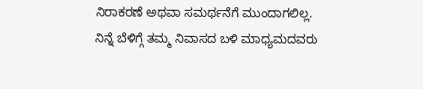ನಿರಾಕರಣೆ ಅಥವಾ ಸಮರ್ಥನೆಗೆ ಮುಂದಾಗಲಿಲ್ಲ. ನಿನ್ನೆ ಬೆಳಿಗ್ಗೆ ತಮ್ಮ ನಿವಾಸದ ಬಳಿ ಮಾಧ್ಯಮದವರು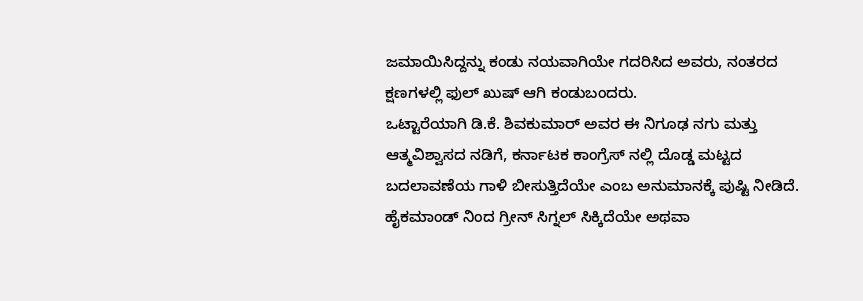ಜಮಾಯಿಸಿದ್ದನ್ನು ಕಂಡು ನಯವಾಗಿಯೇ ಗದರಿಸಿದ ಅವರು, ನಂತರದ ಕ್ಷಣಗಳಲ್ಲಿ ಫುಲ್ ಖುಷ್ ಆಗಿ ಕಂಡುಬಂದರು.
ಒಟ್ಟಾರೆಯಾಗಿ ಡಿ.ಕೆ. ಶಿವಕುಮಾರ್ ಅವರ ಈ ನಿಗೂಢ ನಗು ಮತ್ತು ಆತ್ಮವಿಶ್ವಾಸದ ನಡಿಗೆ, ಕರ್ನಾಟಕ ಕಾಂಗ್ರೆಸ್ ನಲ್ಲಿ ದೊಡ್ಡ ಮಟ್ಟದ ಬದಲಾವಣೆಯ ಗಾಳಿ ಬೀಸುತ್ತಿದೆಯೇ ಎಂಬ ಅನುಮಾನಕ್ಕೆ ಪುಷ್ಟಿ ನೀಡಿದೆ. ಹೈಕಮಾಂಡ್ ನಿಂದ ಗ್ರೀನ್ ಸಿಗ್ನಲ್ ಸಿಕ್ಕಿದೆಯೇ ಅಥವಾ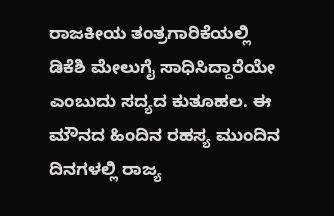ರಾಜಕೀಯ ತಂತ್ರಗಾರಿಕೆಯಲ್ಲಿ ಡಿಕೆಶಿ ಮೇಲುಗೈ ಸಾಧಿಸಿದ್ದಾರೆಯೇ ಎಂಬುದು ಸದ್ಯದ ಕುತೂಹಲ. ಈ ಮೌನದ ಹಿಂದಿನ ರಹಸ್ಯ ಮುಂದಿನ ದಿನಗಳಲ್ಲಿ ರಾಜ್ಯ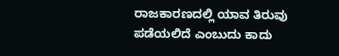ರಾಜಕಾರಣದಲ್ಲಿ ಯಾವ ತಿರುವು ಪಡೆಯಲಿದೆ ಎಂಬುದು ಕಾದು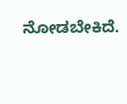ನೋಡಬೇಕಿದೆ.